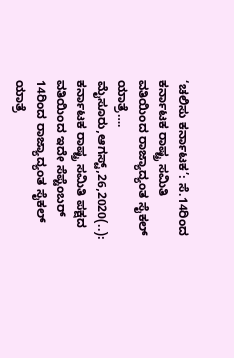‘ಚಲಿಸು ಕರ್ನಾಟಕ’: ಸೆ.14ರಿಂದ ಕರ್ನಾಟಕ ರಾಷ್ಟ್ರ ಸಮಿತಿ ವತಿಯಿಂದ ರಾಜ್ಯಾದ್ಯಂತ ಸೈಕಲ್ ಯಾತ್ರೆ…. ಮೈಸೂರು,ಆಗಸ್ಟ್,26,2020(..): ಕರ್ನಾಟಕ ರಾಷ್ಟ್ರ ಸಮಿತಿ ಪಕ್ಷದ ವತಿಯಿಂದ ಇದೇ ಸೆಪ್ಟೆಂಬರ್ 14ರಿಂದ ರಾಜ್ಯಾದ್ಯಂತ ಸೈಕಲ್ ಯಾತ್ರೆ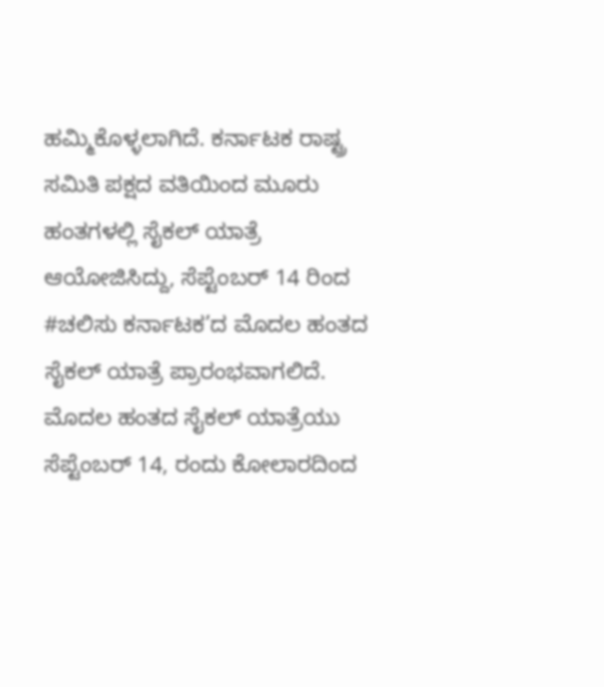ಹಮ್ಮಿಕೊಳ್ಳಲಾಗಿದೆ. ಕರ್ನಾಟಕ ರಾಷ್ಟ್ರ ಸಮಿತಿ ಪಕ್ಷದ ವತಿಯಿಂದ ಮೂರು ಹಂತಗಳಲ್ಲಿ ಸೈಕಲ್ ಯಾತ್ರೆ ಆಯೋಜಿಸಿದ್ದು, ಸೆಪ್ಟೆಂಬರ್ 14 ರಿಂದ #ಚಲಿಸು ಕರ್ನಾಟಕ’ದ ಮೊದಲ ಹಂತದ ಸೈಕಲ್ ಯಾತ್ರೆ ಪ್ರಾರಂಭವಾಗಲಿದೆ. ಮೊದಲ ಹಂತದ ಸೈಕಲ್ ಯಾತ್ರೆಯು ಸೆಪ್ಟೆಂಬರ್ 14, ರಂದು ಕೋಲಾರದಿಂದ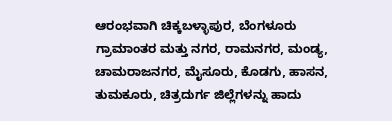ಆರಂಭವಾಗಿ ಚಿಕ್ಕಬಳ್ಳಾಪುರ, ಬೆಂಗಳೂರು ಗ್ರಾಮಾಂತರ ಮತ್ತು ನಗರ, ರಾಮನಗರ, ಮಂಡ್ಯ, ಚಾಮರಾಜನಗರ, ಮೈಸೂರು, ಕೊಡಗು, ಹಾಸನ, ತುಮಕೂರು, ಚಿತ್ರದುರ್ಗ ಜಿಲ್ಲೆಗಳನ್ನು ಹಾದು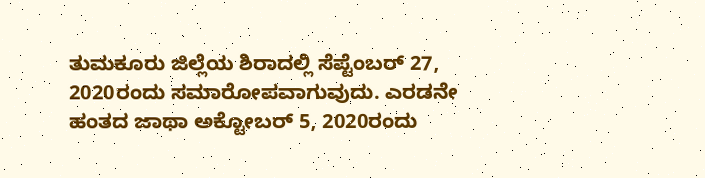ತುಮಕೂರು ಜಿಲ್ಲೆಯ ಶಿರಾದಲ್ಲಿ ಸೆಪ್ಟೆಂಬರ್ 27, 2020ರಂದು ಸಮಾರೋಪವಾಗುವುದು. ಎರಡನೇ ಹಂತದ ಜಾಥಾ ಅಕ್ಟೋಬರ್ 5, 2020ರಂದು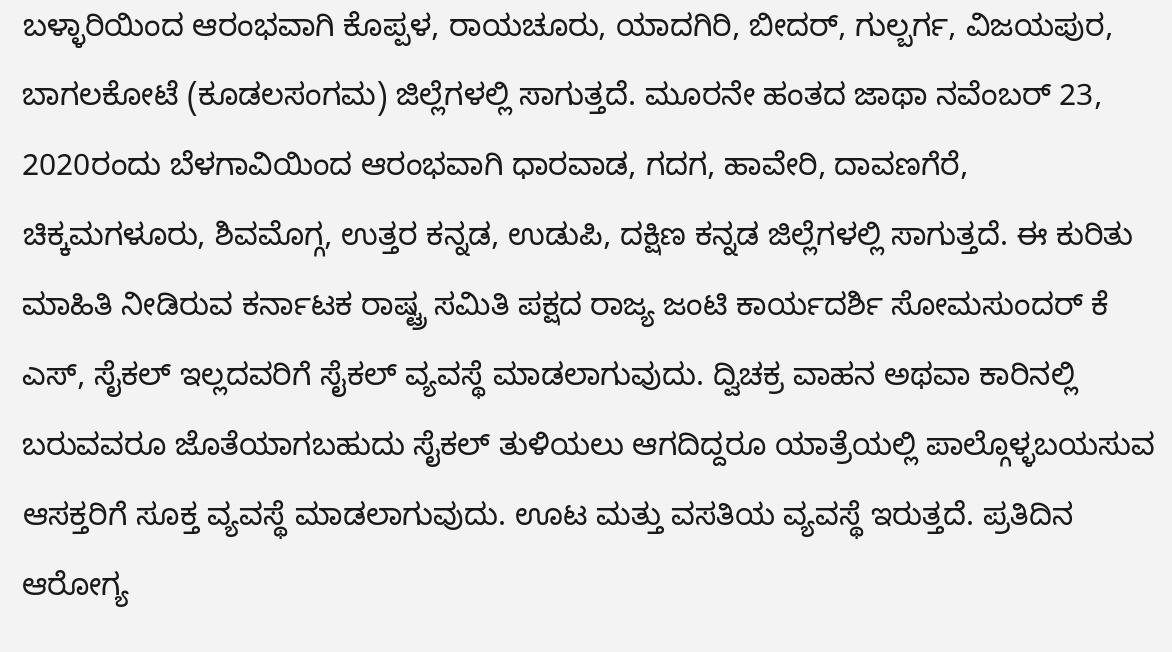ಬಳ್ಳಾರಿಯಿಂದ ಆರಂಭವಾಗಿ ಕೊಪ್ಪಳ, ರಾಯಚೂರು, ಯಾದಗಿರಿ, ಬೀದರ್, ಗುಲ್ಬರ್ಗ, ವಿಜಯಪುರ, ಬಾಗಲಕೋಟೆ (ಕೂಡಲಸಂಗಮ) ಜಿಲ್ಲೆಗಳಲ್ಲಿ ಸಾಗುತ್ತದೆ. ಮೂರನೇ ಹಂತದ ಜಾಥಾ ನವೆಂಬರ್ 23, 2020ರಂದು ಬೆಳಗಾವಿಯಿಂದ ಆರಂಭವಾಗಿ ಧಾರವಾಡ, ಗದಗ, ಹಾವೇರಿ, ದಾವಣಗೆರೆ, ಚಿಕ್ಕಮಗಳೂರು, ಶಿವಮೊಗ್ಗ, ಉತ್ತರ ಕನ್ನಡ, ಉಡುಪಿ, ದಕ್ಷಿಣ ಕನ್ನಡ ಜಿಲ್ಲೆಗಳಲ್ಲಿ ಸಾಗುತ್ತದೆ. ಈ ಕುರಿತು ಮಾಹಿತಿ ನೀಡಿರುವ ಕರ್ನಾಟಕ ರಾಷ್ಟ್ರ ಸಮಿತಿ ಪಕ್ಷದ ರಾಜ್ಯ ಜಂಟಿ ಕಾರ್ಯದರ್ಶಿ ಸೋಮಸುಂದರ್ ಕೆ ಎಸ್, ಸೈಕಲ್ ಇಲ್ಲದವರಿಗೆ ಸೈಕಲ್ ವ್ಯವಸ್ಥೆ ಮಾಡಲಾಗುವುದು. ದ್ವಿಚಕ್ರ ವಾಹನ ಅಥವಾ ಕಾರಿನಲ್ಲಿ ಬರುವವರೂ ಜೊತೆಯಾಗಬಹುದು ಸೈಕಲ್ ತುಳಿಯಲು ಆಗದಿದ್ದರೂ ಯಾತ್ರೆಯಲ್ಲಿ ಪಾಲ್ಗೊಳ್ಳಬಯಸುವ ಆಸಕ್ತರಿಗೆ ಸೂಕ್ತ ವ್ಯವಸ್ಥೆ ಮಾಡಲಾಗುವುದು. ಊಟ ಮತ್ತು ವಸತಿಯ ವ್ಯವಸ್ಥೆ ಇರುತ್ತದೆ. ಪ್ರತಿದಿನ ಆರೋಗ್ಯ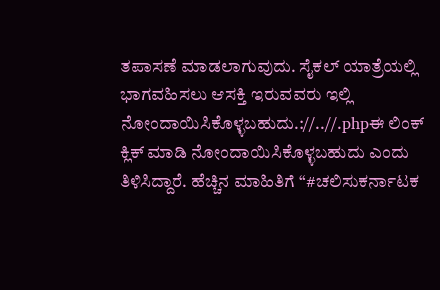ತಪಾಸಣೆ ಮಾಡಲಾಗುವುದು. ಸೈಕಲ್ ಯಾತ್ರೆಯಲ್ಲಿ ಭಾಗವಹಿಸಲು ಆಸಕ್ತಿ ಇರುವವರು ಇಲ್ಲಿ ನೋಂದಾಯಿಸಿಕೊಳ್ಳಬಹುದು.://..//.phpಈ ಲಿಂಕ್ ಕ್ಲಿಕ್ ಮಾಡಿ ನೋಂದಾಯಿಸಿಕೊಳ್ಳಬಹುದು ಎಂದು ತಿಳಿಸಿದ್ದಾರೆ. ಹೆಚ್ಚಿನ ಮಾಹಿತಿಗೆ “#ಚಲಿಸುಕರ್ನಾಟಕ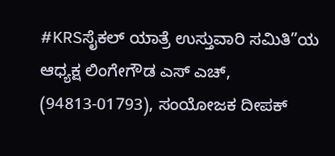#KRSಸೈಕಲ್ ‌ಯಾತ್ರೆ ಉಸ್ತುವಾರಿ ಸಮಿತಿ”ಯ ಆಧ್ಯಕ್ಷ ಲಿಂಗೇಗೌಡ ಎಸ್ ಎಚ್, (94813-01793), ಸಂಯೋಜಕ ದೀಪಕ್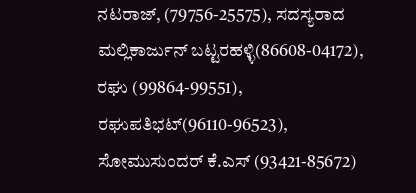ನಟರಾಜ್, (79756-25575), ಸದಸ್ಯರಾದ ಮಲ್ಲಿಕಾರ್ಜುನ್ ಬಟ್ಟರಹಳ್ಳಿ(86608-04172), ರಘು (99864-99551), ರಘುಪತಿಭಟ್(96110-96523), ಸೋಮುಸುಂದರ್ ಕೆ.ಎಸ್ (93421-85672)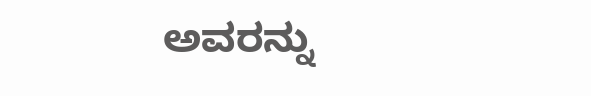ಅವರನ್ನು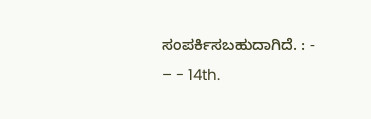ಸಂಪರ್ಕಿಸಬಹುದಾಗಿದೆ. : - – - 14th.